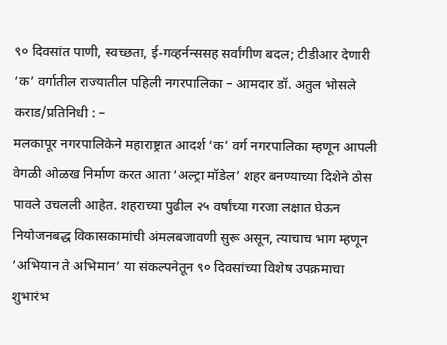९० दिवसांत पाणी, स्वच्छता, ई-गव्हर्नन्ससह सर्वांगीण बदल; टीडीआर देणारी ‘क’ वर्गातील राज्यातील पहिली नगरपालिका – आमदार डॉ. अतुल भोसले
कराड/प्रतिनिधी : –
मलकापूर नगरपालिकेने महाराष्ट्रात आदर्श ‘क’ वर्ग नगरपालिका म्हणून आपली वेगळी ओळख निर्माण करत आता ‘अल्ट्रा मॉडेल’ शहर बनण्याच्या दिशेने ठोस पावले उचलली आहेत. शहराच्या पुढील २५ वर्षांच्या गरजा लक्षात घेऊन नियोजनबद्ध विकासकामांची अंमलबजावणी सुरू असून, त्याचाच भाग म्हणून ‘अभियान ते अभिमान’ या संकल्पनेतून ९० दिवसांच्या विशेष उपक्रमाचा शुभारंभ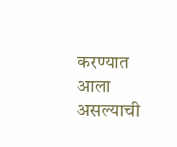करण्यात आला असल्याची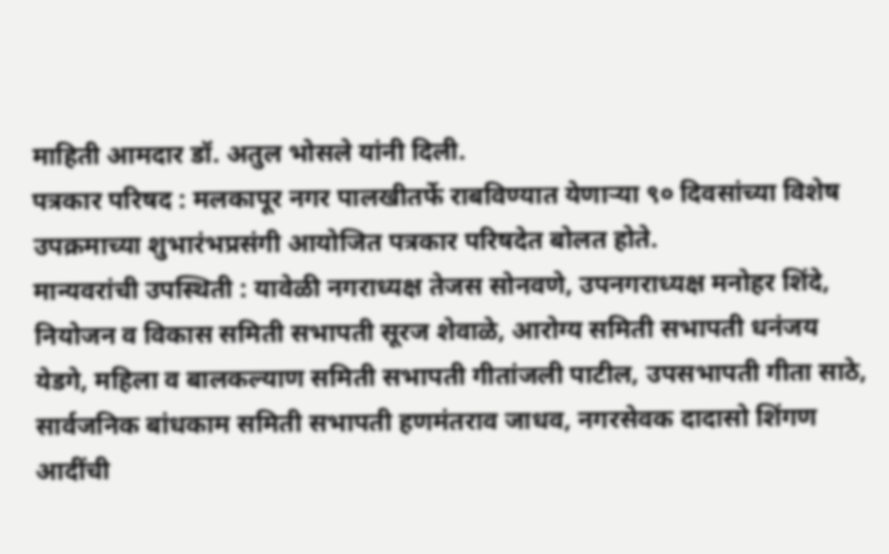माहिती आमदार डॉ. अतुल भोसले यांनी दिली.
पत्रकार परिषद : मलकापूर नगर पालखीतर्फे राबविण्यात येणाऱ्या ९० दिवसांच्या विशेष उपक्रमाच्या शुभारंभप्रसंगी आयोजित पत्रकार परिषदेत बोलत होते.
मान्यवरांची उपस्थिती : यावेळी नगराध्यक्ष तेजस सोनवणे, उपनगराध्यक्ष मनोहर शिंदे, नियोजन व विकास समिती सभापती सूरज शेवाळे, आरोग्य समिती सभापती धनंजय येडगे, महिला व बालकल्याण समिती सभापती गीतांजली पाटील, उपसभापती गीता साठे, सार्वजनिक बांधकाम समिती सभापती हणमंतराव जाधव, नगरसेवक दादासो शिंगण आदींची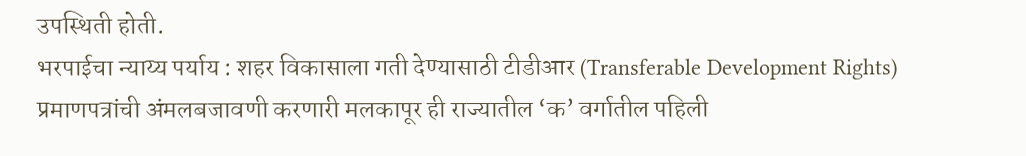उपस्थिती होती.
भरपाईचा न्याय्य पर्याय : शहर विकासाला गती देण्यासाठी टीडीआर (Transferable Development Rights) प्रमाणपत्रांची अंमलबजावणी करणारी मलकापूर ही राज्यातील ‘क’ वर्गातील पहिली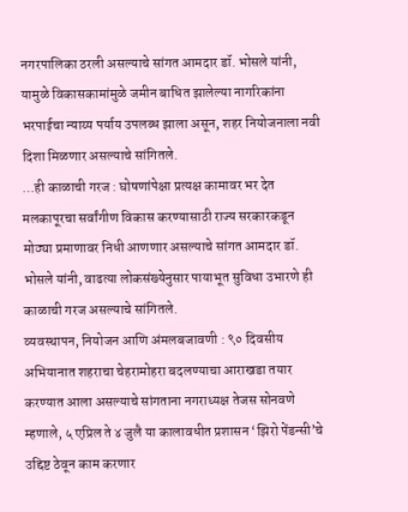नगरपालिका ठरली असल्याचे सांगत आमदार डॉ. भोसले यांनी, यामुळे विकासकामांमुळे जमीन बाधित झालेल्या नागरिकांना भरपाईचा न्याय्य पर्याय उपलब्ध झाला असून, शहर नियोजनाला नवी दिशा मिळणार असल्याचे सांगितले.
…ही काळाची गरज : घोषणांपेक्षा प्रत्यक्ष कामावर भर देत मलकापूरचा सर्वांगीण विकास करण्यासाठी राज्य सरकारकडून मोठ्या प्रमाणावर निधी आणणार असल्याचे सांगत आमदार डॉ. भोसले यांनी, वाढत्या लोकसंख्येनुसार पायाभूत सुविधा उभारणे ही काळाची गरज असल्याचे सांगितले.
व्यवस्थापन, नियोजन आणि अंमलबजावणी : ९० दिवसीय अभियानात शहराचा चेहरामोहरा बदलण्याचा आराखडा तयार करण्यात आला असल्याचे सांगताना नगराध्यक्ष तेजस सोनवणे म्हणाले, ५ एप्रिल ते ४ जुलै या कालावधीत प्रशासन ‘झिरो पेंडन्सी’चे उद्दिष्ट ठेवून काम करणार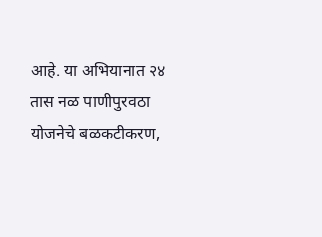आहे. या अभियानात २४ तास नळ पाणीपुरवठा योजनेचे बळकटीकरण,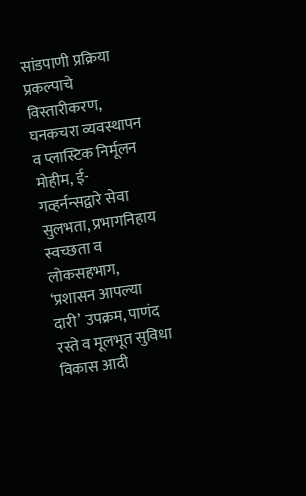सांडपाणी प्रक्रिया प्रकल्पाचे विस्तारीकरण, घनकचरा व्यवस्थापन व प्लास्टिक निर्मूलन मोहीम, ई-गव्हर्नन्सद्वारे सेवा सुलभता, प्रभागनिहाय स्वच्छता व लोकसहभाग, ‘प्रशासन आपल्या दारी’ उपक्रम, पाणंद रस्ते व मूलभूत सुविधा विकास आदी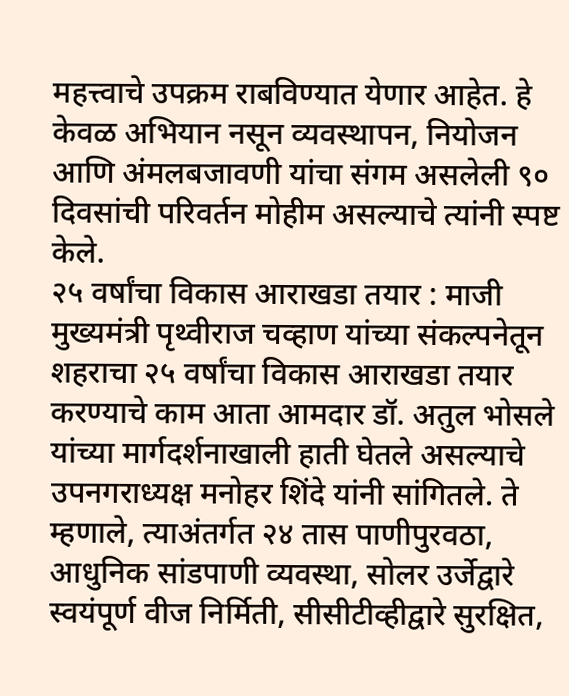महत्त्वाचे उपक्रम राबविण्यात येणार आहेत. हे केवळ अभियान नसून व्यवस्थापन, नियोजन आणि अंमलबजावणी यांचा संगम असलेली ९० दिवसांची परिवर्तन मोहीम असल्याचे त्यांनी स्पष्ट केले.
२५ वर्षांचा विकास आराखडा तयार : माजी मुख्यमंत्री पृथ्वीराज चव्हाण यांच्या संकल्पनेतून शहराचा २५ वर्षांचा विकास आराखडा तयार करण्याचे काम आता आमदार डॉ. अतुल भोसले यांच्या मार्गदर्शनाखाली हाती घेतले असल्याचे उपनगराध्यक्ष मनोहर शिंदे यांनी सांगितले. ते म्हणाले, त्याअंतर्गत २४ तास पाणीपुरवठा, आधुनिक सांडपाणी व्यवस्था, सोलर उर्जेद्वारे स्वयंपूर्ण वीज निर्मिती, सीसीटीव्हीद्वारे सुरक्षित,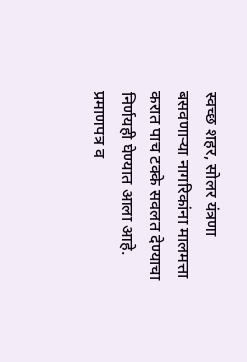स्वच्छ शहर, सोलर यंत्रणा बसवणाऱ्या नागरिकांना मालमत्ता करात पाच टक्के सवलत देण्याचा निर्णयही घेण्यात आला आहे.
प्रमाणपत्र व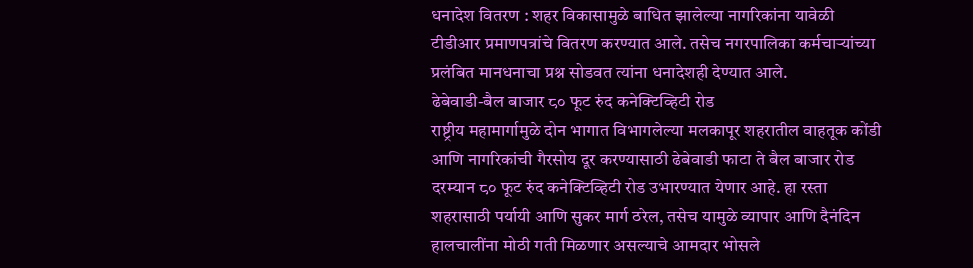धनादेश वितरण : शहर विकासामुळे बाधित झालेल्या नागरिकांना यावेळी टीडीआर प्रमाणपत्रांचे वितरण करण्यात आले. तसेच नगरपालिका कर्मचाऱ्यांच्या प्रलंबित मानधनाचा प्रश्न सोडवत त्यांना धनादेशही देण्यात आले.
ढेबेवाडी-बैल बाजार ८० फूट रुंद कनेक्टिव्हिटी रोड
राष्ट्रीय महामार्गामुळे दोन भागात विभागलेल्या मलकापूर शहरातील वाहतूक कोंडी आणि नागरिकांची गैरसोय दूर करण्यासाठी ढेबेवाडी फाटा ते बैल बाजार रोड दरम्यान ८० फूट रुंद कनेक्टिव्हिटी रोड उभारण्यात येणार आहे. हा रस्ता शहरासाठी पर्यायी आणि सुकर मार्ग ठरेल, तसेच यामुळे व्यापार आणि दैनंदिन हालचालींना मोठी गती मिळणार असल्याचे आमदार भोसले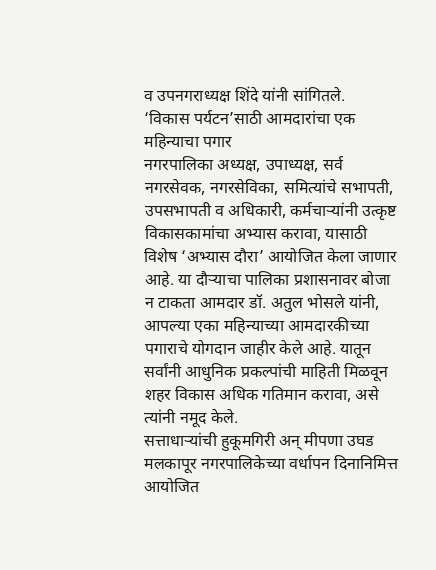व उपनगराध्यक्ष शिंदे यांनी सांगितले.
‘विकास पर्यटन’साठी आमदारांचा एक महिन्याचा पगार
नगरपालिका अध्यक्ष, उपाध्यक्ष, सर्व नगरसेवक, नगरसेविका, समित्यांचे सभापती, उपसभापती व अधिकारी, कर्मचाऱ्यांनी उत्कृष्ट विकासकामांचा अभ्यास करावा, यासाठी विशेष ‘अभ्यास दौरा’ आयोजित केला जाणार आहे. या दौऱ्याचा पालिका प्रशासनावर बोजा न टाकता आमदार डॉ. अतुल भोसले यांनी, आपल्या एका महिन्याच्या आमदारकीच्या पगाराचे योगदान जाहीर केले आहे. यातून सर्वांनी आधुनिक प्रकल्पांची माहिती मिळवून शहर विकास अधिक गतिमान करावा, असे त्यांनी नमूद केले.
सत्ताधाऱ्यांची हुकूमगिरी अन् मीपणा उघड
मलकापूर नगरपालिकेच्या वर्धापन दिनानिमित्त आयोजित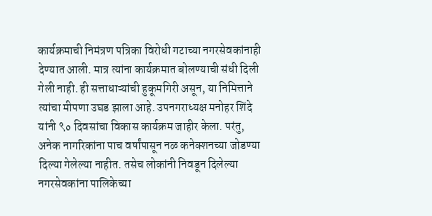कार्यक्रमाची निमंत्रण पत्रिका विरोधी गटाच्या नगरसेवकांनाही देण्यात आली. मात्र त्यांना कार्यक्रमात बोलण्याची संधी दिली गेली नाही. ही सत्ताधाऱ्यांची हुकूमगिरी असून, या निमित्ताने त्यांचा मीपणा उघड झाला आहे. उपनगराध्यक्ष मनोहर शिंदे यांनी ९० दिवसांचा विकास कार्यक्रम जाहीर केला. परंतु, अनेक नागरिकांना पाच वर्षांपासून नळ कनेक्शनच्या जोडण्या दिल्या गेलेल्या नाहीत. तसेच लोकांनी निवडून दिलेल्या नगरसेवकांना पालिकेच्या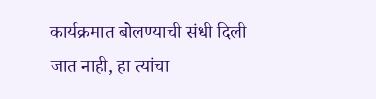कार्यक्रमात बोलण्याची संधी दिली जात नाही, हा त्यांचा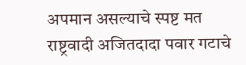अपमान असल्याचे स्पष्ट मत राष्ट्रवादी अजितदादा पवार गटाचे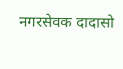नगरसेवक दादासो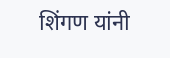शिंगण यांनी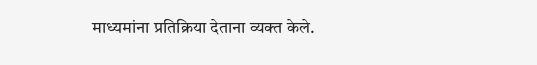माध्यमांना प्रतिक्रिया देताना व्यक्त केले.